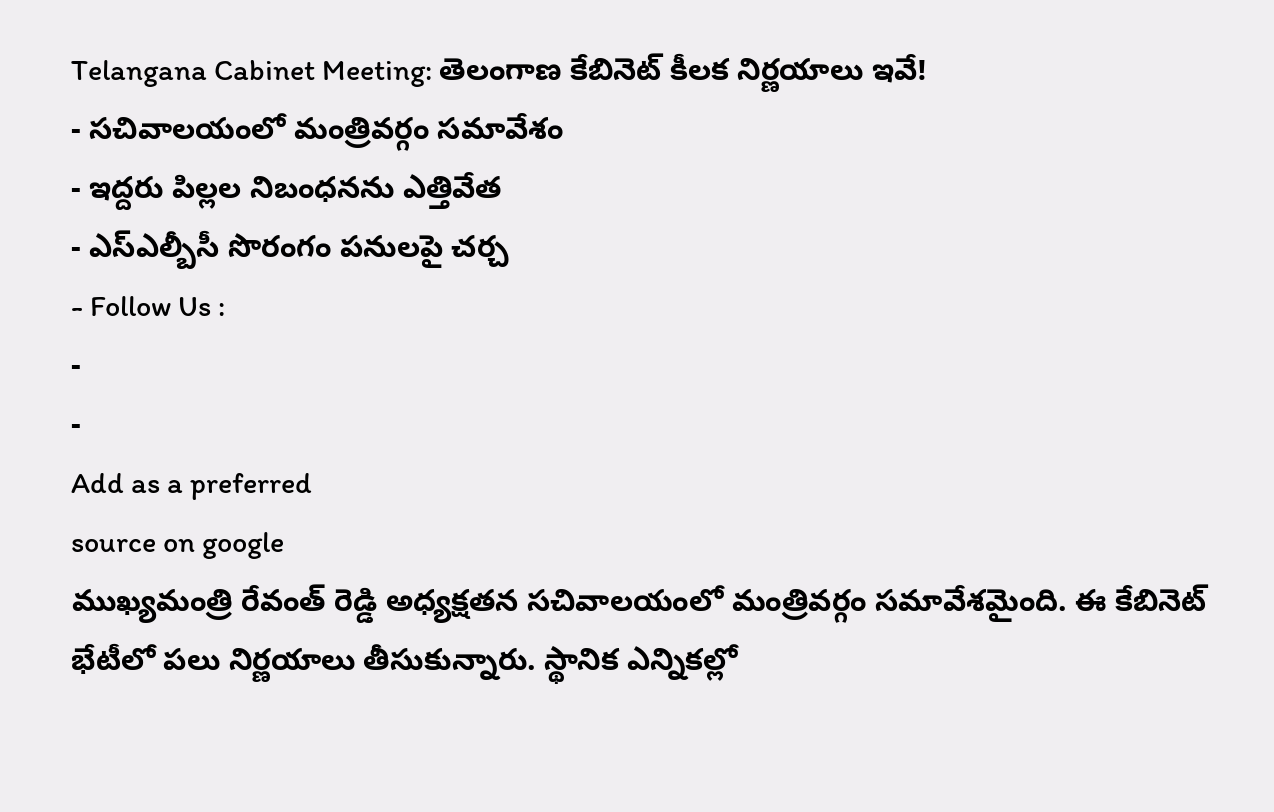Telangana Cabinet Meeting: తెలంగాణ కేబినెట్ కీలక నిర్ణయాలు ఇవే!
- సచివాలయంలో మంత్రివర్గం సమావేశం
- ఇద్దరు పిల్లల నిబంధనను ఎత్తివేత
- ఎస్ఎల్బీసీ సొరంగం పనులపై చర్చ
- Follow Us :
-
-
Add as a preferred
source on google
ముఖ్యమంత్రి రేవంత్ రెడ్డి అధ్యక్షతన సచివాలయంలో మంత్రివర్గం సమావేశమైంది. ఈ కేబినెట్ భేటీలో పలు నిర్ణయాలు తీసుకున్నారు. స్థానిక ఎన్నికల్లో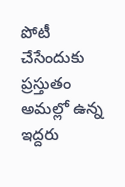పోటీ చేసేందుకు ప్రస్తుతం అమల్లో ఉన్న ఇద్దరు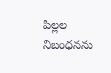పిల్లల నిబంధనను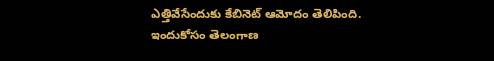ఎత్తివేసేందుకు కేబినెట్ ఆమోదం తెలిపింది. ఇందుకోసం తెలంగాణ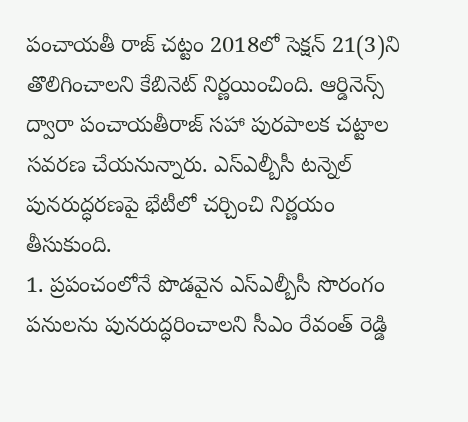పంచాయతీ రాజ్ చట్టం 2018లో సెక్షన్ 21(3)ని తొలిగించాలని కేబినెట్ నిర్ణయించింది. ఆర్డినెన్స్ ద్వారా పంచాయతీరాజ్ సహా పురపాలక చట్టాల సవరణ చేయనున్నారు. ఎస్ఎల్బీసీ టన్నెల్ పునరుద్ధరణపై భేటీలో చర్చించి నిర్ణయం తీసుకుంది.
1. ప్రపంచంలోనే పొడవైన ఎస్ఎల్బీసీ సొరంగం పనులను పునరుద్ధరించాలని సీఎం రేవంత్ రెడ్డి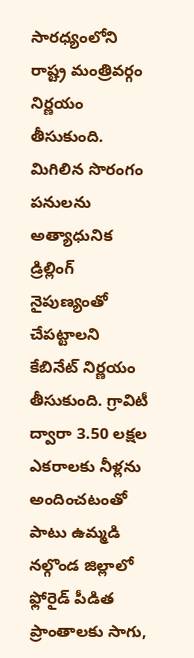సారధ్యంలోని రాష్ట్ర మంత్రివర్గం నిర్ణయం తీసుకుంది. మిగిలిన సొరంగం పనులను అత్యాధునిక డ్రిల్లింగ్ నైపుణ్యంతో చేపట్టాలని కేబినేట్ నిర్ణయం తీసుకుంది. గ్రావిటీ ద్వారా 3.50 లక్షల ఎకరాలకు నీళ్లను అందించటంతో పాటు ఉమ్మడి నల్గొండ జిల్లాలో ఫ్లోరైడ్ పీడిత ప్రాంతాలకు సాగు,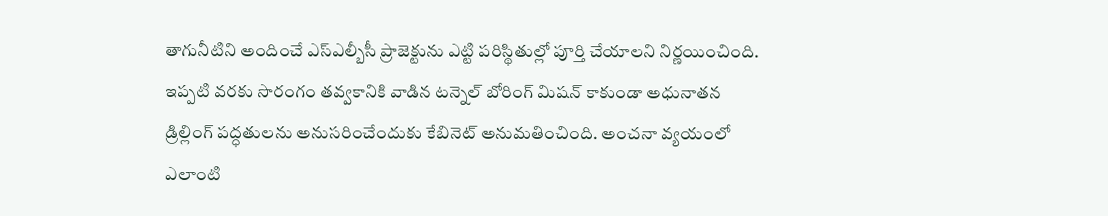తాగునీటిని అందించే ఎస్ఎల్బీసీ ప్రాజెక్టును ఎట్టి పరిస్థితుల్లో పూర్తి చేయాలని నిర్ణయించింది. ఇప్పటి వరకు సొరంగం తవ్వకానికి వాడిన టన్నెల్ బోరింగ్ మిషన్ కాకుండా అధునాతన డ్రిల్లింగ్ పద్ధతులను అనుసరించేందుకు కేబినెట్ అనుమతించింది. అంచనా వ్యయంలో ఎలాంటి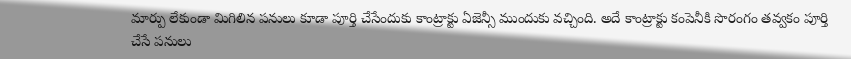మార్పు లేకుండా మిగిలిన పనులు కూడా పూర్తి చేసేందుకు కాంట్రాక్టు ఏజెన్సీ ముందుకు వచ్చింది. అదే కాంట్రాక్టు కంపెనీకి సొరంగం తవ్వకం పూర్తి చేసే పనులు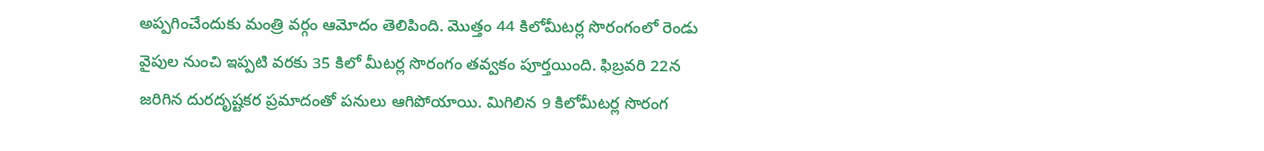అప్పగించేందుకు మంత్రి వర్గం ఆమోదం తెలిపింది. మొత్తం 44 కిలోమీటర్ల సొరంగంలో రెండు వైపుల నుంచి ఇప్పటి వరకు 35 కిలో మీటర్ల సొరంగం తవ్వకం పూర్తయింది. ఫిబ్రవరి 22న జరిగిన దురదృష్టకర ప్రమాదంతో పనులు ఆగిపోయాయి. మిగిలిన 9 కిలోమీటర్ల సొరంగ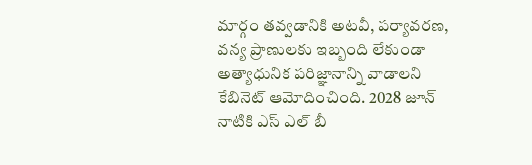మార్గం తవ్వడానికి అటవీ, పర్యావరణ, వన్య ప్రాణులకు ఇబ్బంది లేకుండా అత్యాధునిక పరిజ్ఞానాన్ని వాడాలని కేబినెట్ ఆమోదించింది. 2028 జూన్ నాటికి ఎస్ ఎల్ బీ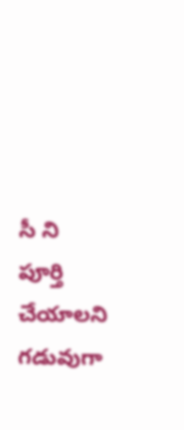సీ ని పూర్తి చేయాలని గడువుగా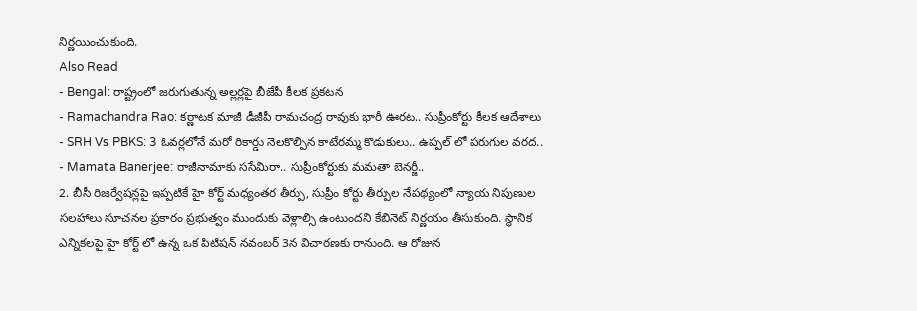నిర్ణయించుకుంది.
Also Read
- Bengal: రాష్ట్రంలో జరుగుతున్న అల్లర్లపై బీజేపీ కీలక ప్రకటన
- Ramachandra Rao: కర్ణాటక మాజీ డీజీపీ రామచంద్ర రావుకు భారీ ఊరట.. సుప్రీంకోర్టు కీలక ఆదేశాలు
- SRH Vs PBKS: 3 ఓవర్లలోనే మరో రికార్డు నెలకొల్పిన కాటేరమ్మ కొడుకులు.. ఉప్పల్ లో పరుగుల వరద..
- Mamata Banerjee: రాజీనామాకు ససేమిరా.. సుప్రీంకోర్టుకు మమతా బెనర్జీ..
2. బీసీ రిజర్వేషన్లపై ఇప్పటికే హై కోర్ట్ మధ్యంతర తీర్పు, సుప్రీం కోర్టు తీర్పుల నేపథ్యంలో న్యాయ నిపుణుల సలహాలు సూచనల ప్రకారం ప్రభుత్వం ముందుకు వెళ్లాల్సి ఉంటుందని కేబినెట్ నిర్ణయం తీసుకుంది. స్థానిక ఎన్నికలపై హై కోర్ట్ లో ఉన్న ఒక పిటిషన్ నవంబర్ 3న విచారణకు రానుంది. ఆ రోజున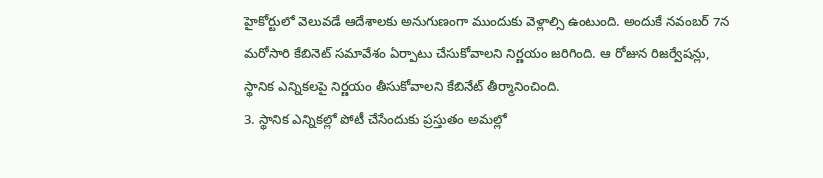హైకోర్టులో వెలువడే ఆదేశాలకు అనుగుణంగా ముందుకు వెళ్లాల్సి ఉంటుంది. అందుకే నవంబర్ 7న మరోసారి కేబినెట్ సమావేశం ఏర్పాటు చేసుకోవాలని నిర్ణయం జరిగింది. ఆ రోజున రిజర్వేషన్లు, స్థానిక ఎన్నికలపై నిర్ణయం తీసుకోవాలని కేబినేట్ తీర్మానించింది.
3. స్థానిక ఎన్నికల్లో పోటీ చేసేందుకు ప్రస్తుతం అమల్లో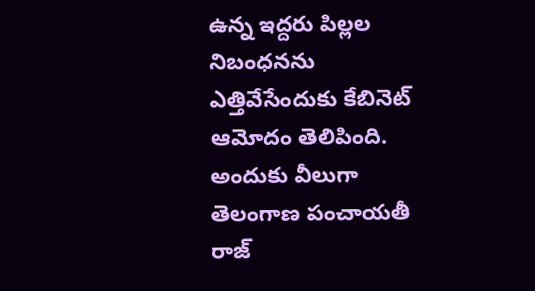ఉన్న ఇద్దరు పిల్లల నిబంధనను ఎత్తివేసేందుకు కేబినెట్ ఆమోదం తెలిపింది. అందుకు వీలుగా తెలంగాణ పంచాయతీ రాజ్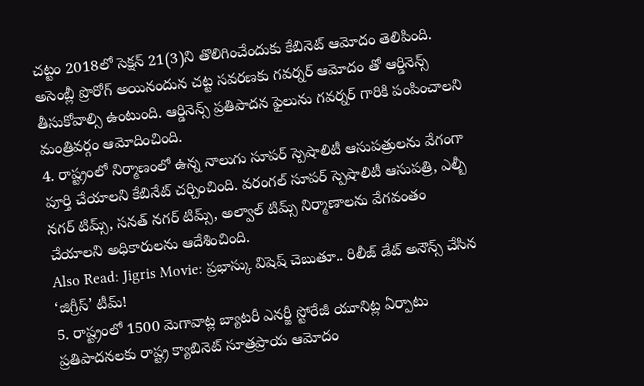చట్టం 2018లో సెక్షన్ 21(3)ని తొలిగించేందుకు కేబినెట్ ఆమోదం తెలిపింది. అసెంబ్లీ ప్రొరోగ్ అయినందున చట్ట సవరణకు గవర్నర్ ఆమోదం తో ఆర్డినెన్స్ తీసుకోవాల్సి ఉంటుంది. ఆర్డినెన్స్ ప్రతిపాదన ఫైలును గవర్నర్ గారికి పంపించాలని మంత్రివర్గం ఆమోదించింది.
4. రాష్ట్రంలో నిర్మాణంలో ఉన్న నాలుగు సూపర్ స్పెషాలిటీ ఆసుపత్రులను వేగంగా పూర్తి చేయాలని కేబినేట్ చర్చించింది. వరంగల్ సూపర్ స్పెషాలిటీ ఆసుపత్రి, ఎల్బీ నగర్ టిమ్స్, సనత్ నగర్ టిమ్స్, అల్వాల్ టిమ్స్ నిర్మాణాలను వేగవంతం చేయాలని అధికారులను ఆదేశించింది.
Also Read: Jigris Movie: ప్రభాస్కు విషెష్ చెబుతూ.. రిలీజ్ డేట్ అనౌన్స్ చేసిన ‘జిగ్రీస్’ టీమ్!
5. రాష్ట్రంలో 1500 మెగావాట్ల బ్యాటరీ ఎనర్జీ స్టోరేజీ యూనిట్ల ఏర్పాటు ప్రతిపాదనలకు రాష్ట్ర క్యాబినెట్ సూత్రప్రాయ ఆమోదం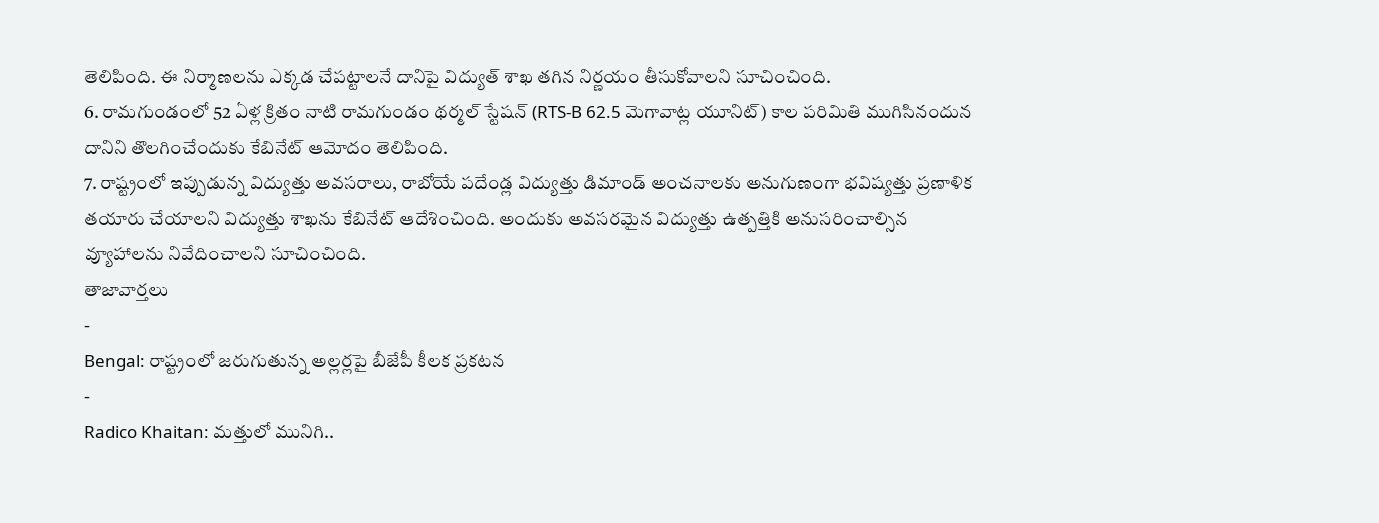తెలిపింది. ఈ నిర్మాణలను ఎక్కడ చేపట్టాలనే దానిపై విద్యుత్ శాఖ తగిన నిర్ణయం తీసుకోవాలని సూచించింది.
6. రామగుండంలో 52 ఏళ్ల క్రితం నాటి రామగుండం థర్మల్ స్టేషన్ (RTS-B 62.5 మెగావాట్ల యూనిట్) కాల పరిమితి ముగిసినందున దానిని తొలగించేందుకు కేబినేట్ ఆమోదం తెలిపింది.
7. రాష్ట్రంలో ఇప్పుడున్న విద్యుత్తు అవసరాలు, రాబోయే పదేండ్ల విద్యుత్తు డిమాండ్ అంచనాలకు అనుగుణంగా భవిష్యత్తు ప్రణాళిక తయారు చేయాలని విద్యుత్తు శాఖను కేబినేట్ ఆదేశించింది. అందుకు అవసరమైన విద్యుత్తు ఉత్పత్తికి అనుసరించాల్సిన వ్యూహాలను నివేదించాలని సూచించింది.
తాజావార్తలు
-
Bengal: రాష్ట్రంలో జరుగుతున్న అల్లర్లపై బీజేపీ కీలక ప్రకటన
-
Radico Khaitan: మత్తులో మునిగి..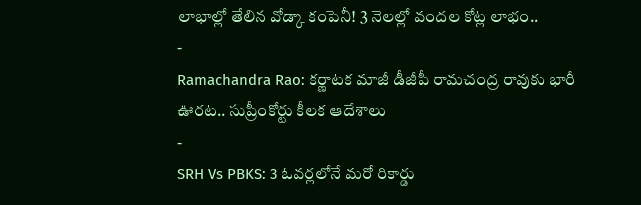లాభాల్లో తేలిన వోడ్కా కంపెనీ! 3 నెలల్లో వందల కోట్ల లాభం..
-
Ramachandra Rao: కర్ణాటక మాజీ డీజీపీ రామచంద్ర రావుకు భారీ ఊరట.. సుప్రీంకోర్టు కీలక ఆదేశాలు
-
SRH Vs PBKS: 3 ఓవర్లలోనే మరో రికార్డు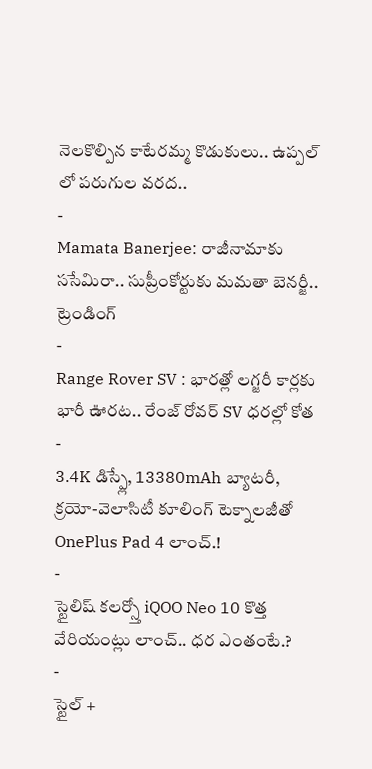నెలకొల్పిన కాటేరమ్మ కొడుకులు.. ఉప్పల్ లో పరుగుల వరద..
-
Mamata Banerjee: రాజీనామాకు ససేమిరా.. సుప్రీంకోర్టుకు మమతా బెనర్జీ..
ట్రెండింగ్
-
Range Rover SV : భారత్లో లగ్జరీ కార్లకు భారీ ఊరట.. రేంజ్ రోవర్ SV ధరల్లో కోత
-
3.4K డిస్ప్లే, 13380mAh బ్యాటరీ, క్రయో-వెలాసిటీ కూలింగ్ టెక్నాలజీతో OnePlus Pad 4 లాంచ్.!
-
స్టైలిష్ కలర్స్తో iQOO Neo 10 కొత్త వేరియంట్లు లాంచ్.. ధర ఎంతంటే.?
-
స్టైల్ +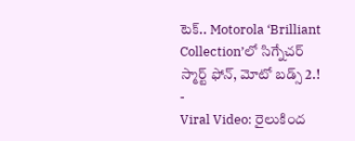టెక్.. Motorola ‘Brilliant Collection’లో సిగ్నేచర్ స్మార్ట్ ఫోన్, మోటో బడ్స్ 2.!
-
Viral Video: రైలుకింద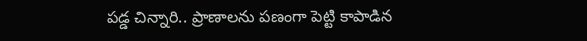పడ్డ చిన్నారి.. ప్రాణాలను పణంగా పెట్టి కాపాడిన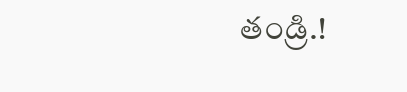తండ్రి.!